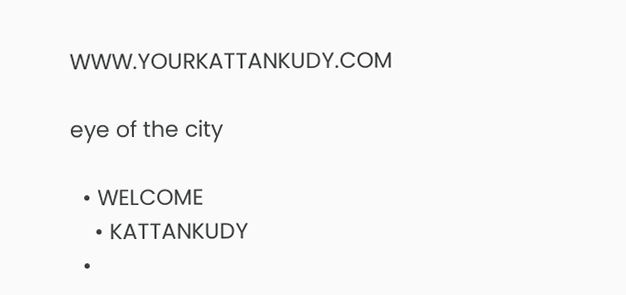WWW.YOURKATTANKUDY.COM

eye of the city

  • WELCOME
    • KATTANKUDY
  •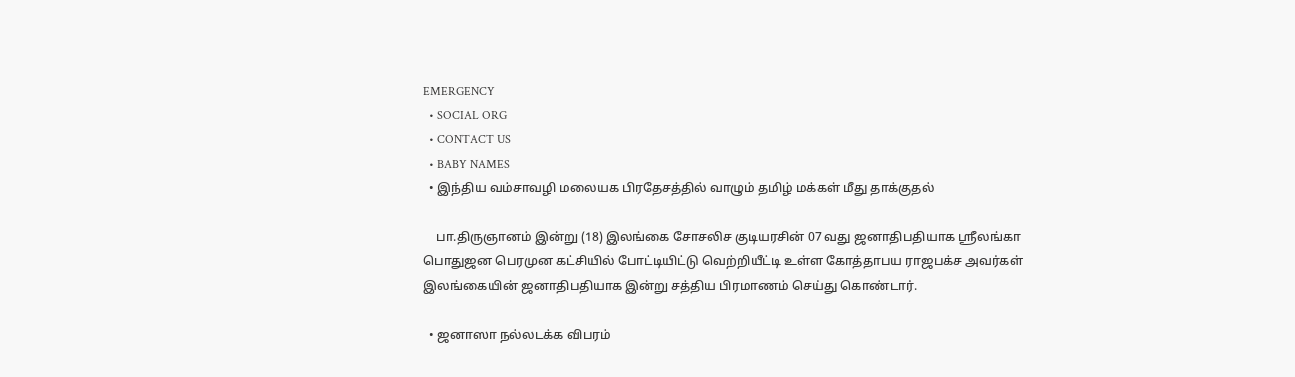EMERGENCY
  • SOCIAL ORG
  • CONTACT US
  • BABY NAMES
  • இந்திய வம்சாவழி மலையக பிரதேசத்தில் வாழும் தமிழ் மக்கள் மீது தாக்குதல்

    பா.திருஞானம் இன்று (18) இலங்கை சோசலிச குடியரசின் 07 வது ஜனாதிபதியாக ஸ்ரீலங்கா பொதுஜன பெரமுன கட்சியில் போட்டியிட்டு வெற்றியீட்டி உள்ள கோத்தாபய ராஜபக்ச அவர்கள் இலங்கையின் ஜனாதிபதியாக இன்று சத்திய பிரமாணம் செய்து கொண்டார்.

  • ஜனாஸா நல்லடக்க விபரம்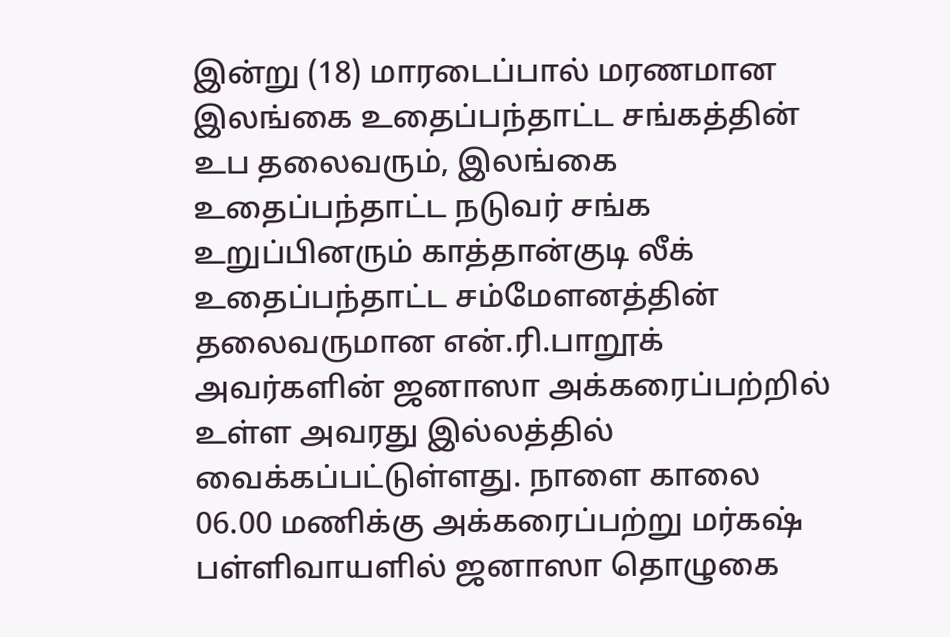இன்று (18) மாரடைப்பால் மரணமான இலங்கை உதைப்பந்தாட்ட சங்கத்தின் உப தலைவரும், இலங்கை உதைப்பந்தாட்ட நடுவர் சங்க உறுப்பினரும் காத்தான்குடி லீக் உதைப்பந்தாட்ட சம்மேளனத்தின் தலைவருமான என்.ரி.பாறூக் அவர்களின் ஜனாஸா அக்கரைப்பற்றில் உள்ள அவரது இல்லத்தில் வைக்கப்பட்டுள்ளது. நாளை காலை 06.00 மணிக்கு அக்கரைப்பற்று மர்கஷ் பள்ளிவாயளில் ஜனாஸா தொழுகை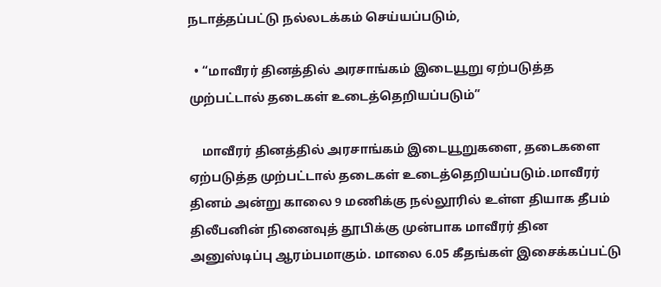நடாத்தப்பட்டு நல்லடக்கம் செய்யப்படும்,

  • “மாவீரர் தினத்தில் அரசாங்கம் இடையூறு ஏற்படுத்த முற்பட்டால் தடைகள் உடைத்தெறியப்படும்”

    மாவீரர் தினத்தில் அரசாங்கம் இடையூறுகளை, தடைகளை ஏற்படுத்த முற்பட்டால் தடைகள் உடைத்தெறியப்படும்.மாவீரர் தினம் அன்று காலை 9 மணிக்கு நல்லூரில் உள்ள தியாக தீபம் திலீபனின் நினைவுத் தூபிக்கு முன்பாக மாவீரர் தின அனுஸ்டிப்பு ஆரம்பமாகும். மாலை 6.05 கீதங்கள் இசைக்கப்பட்டு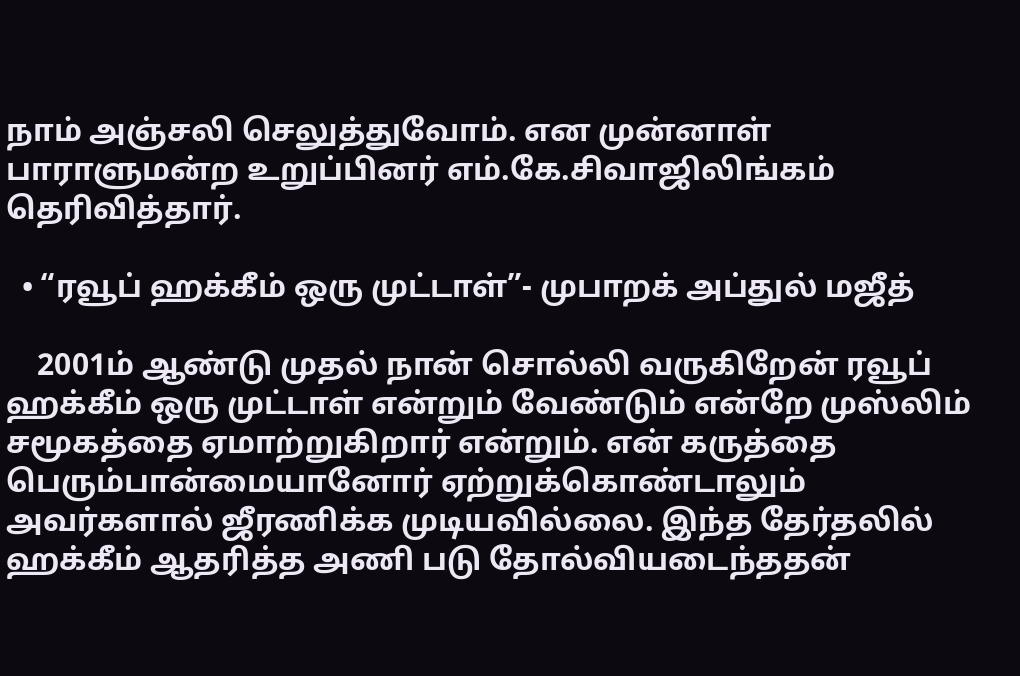நாம் அஞ்சலி செலுத்துவோம். என முன்னாள் பாராளுமன்ற உறுப்பினர் எம்.கே.சிவாஜிலிங்கம் தெரிவித்தார்.

  • “ர‌வூப் ஹ‌க்கீம் ஒரு முட்டாள்”- முபாற‌க் அப்துல் ம‌ஜீத்

    2001ம் ஆண்டு முதல் நான் சொல்லி வ‌ருகிறேன் ர‌வூப் ஹ‌க்கீம் ஒரு முட்டாள் என்றும் வேண்டும் என்றே முஸ்லிம் ச‌மூக‌த்தை ஏமாற்றுகிறார் என்றும். என் க‌ருத்தை பெரும்பான்மையானோர் ஏற்றுக்கொண்டாலும் அவ‌ர்க‌ளால் ஜீர‌ணிக்க‌ முடிய‌வில்லை. இந்த‌ தேர்த‌லில் ஹ‌க்கீம் ஆத‌ரித்த‌ அணி ப‌டு தோல்விய‌டைந்த‌த‌ன்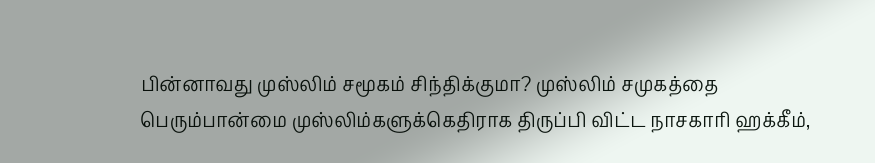பின்னாவ‌து முஸ்லிம் ச‌மூக‌ம் சிந்திக்குமா? முஸ்லிம் ச‌முக‌த்தை பெரும்பான்மை முஸ்லிம்க‌ளுக்கெதிராக‌ திருப்பி விட்ட‌ நாச‌காரி ஹ‌க்கீம்,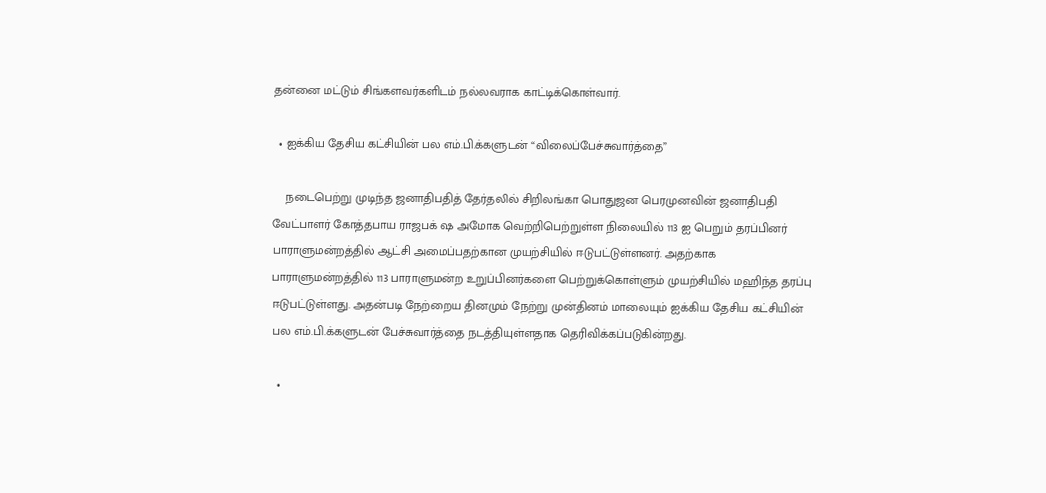த‌ன்னை ம‌ட்டும் சிங்க‌ள‌வ‌ர்க‌ளிட‌ம் ந‌ல்ல‌வ‌ராக‌ காட்டிக்கொள்வார்.

  • ஐக்கிய தேசிய கட்சியின் பல எம்.பி.க்களுடன் “விலைப்பேச்சுவார்த்தை”

    நடைபெற்று முடிந்த ஜனாதிபதித் தேர்தலில் சிறிலங்கா பொதுஜன பெரமுனவின் ஜனாதிபதி வேட்பாளர் கோத்தபாய ராஜபக் ஷ அமோக வெற்றிபெற்றுள்ள நிலையில் 113 ஐ பெறும் தரப்பினர் பாராளுமன்றத்தில் ஆட்சி அமைப்பதற்கான முயற்சியில் ஈடுபட்டுள்ளனர். அதற்காக பாராளுமன்றத்தில் 113 பாராளுமன்ற உறுப்பினர்களை பெற்றுக்கொள்ளும் முயற்சியில் மஹிந்த தரப்பு ஈடுபட்டுள்ளது. அதன்படி நேற்றைய தினமும் நேற்று முன்தினம் மாலையும் ஐக்கிய தேசிய கட்சியின் பல எம்.பி.க்களுடன் பேச்சுவார்த்தை நடத்தியுள்ளதாக தெரிவிக்கப்படுகின்றது.

  •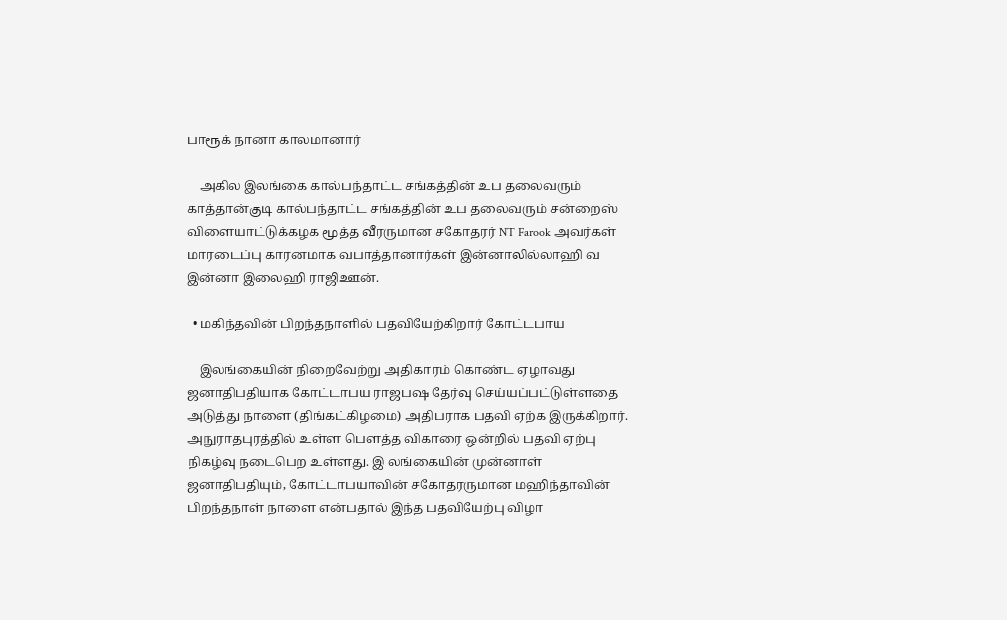பாரூக் நானா காலமானார்

    அகில இலங்கை கால்பந்தாட்ட சங்கத்தின் உப தலைவரும் காத்தான்குடி கால்பந்தாட்ட சங்கத்தின் உப தலைவரும் சன்றைஸ் விளையாட்டுக்கழக மூத்த வீரருமான சகோதரர் NT Farook அவர்கள் மாரடைப்பு காரனமாக வபாத்தானார்கள் இன்னாலில்லாஹி வ இன்னா இலைஹி ராஜிஊன்.

  • மகிந்தவின் பிறந்தநாளில் பதவியேற்கிறார் கோட்டபாய

    இலங்கையின் நிறைவேற்று அதிகாரம் கொண்ட ஏழாவது ஜனாதிபதியாக கோட்டாபய ராஜபஷ தேர்வு செய்யப்பட்டுள்ளதை அடுத்து நாளை (திங்கட்கிழமை) அதிபராக பதவி ஏற்க இருக்கிறார். அநுராதபுரத்தில் உள்ள பெளத்த விகாரை ஒன்றில் பதவி ஏற்பு நிகழ்வு நடைபெற உள்ளது. இ லங்கையின் முன்னாள் ஜனாதிபதியும், கோட்டாபயாவின் சகோதரருமான மஹிந்தாவின் பிறந்தநாள் நாளை என்பதால் இந்த பதவியேற்பு விழா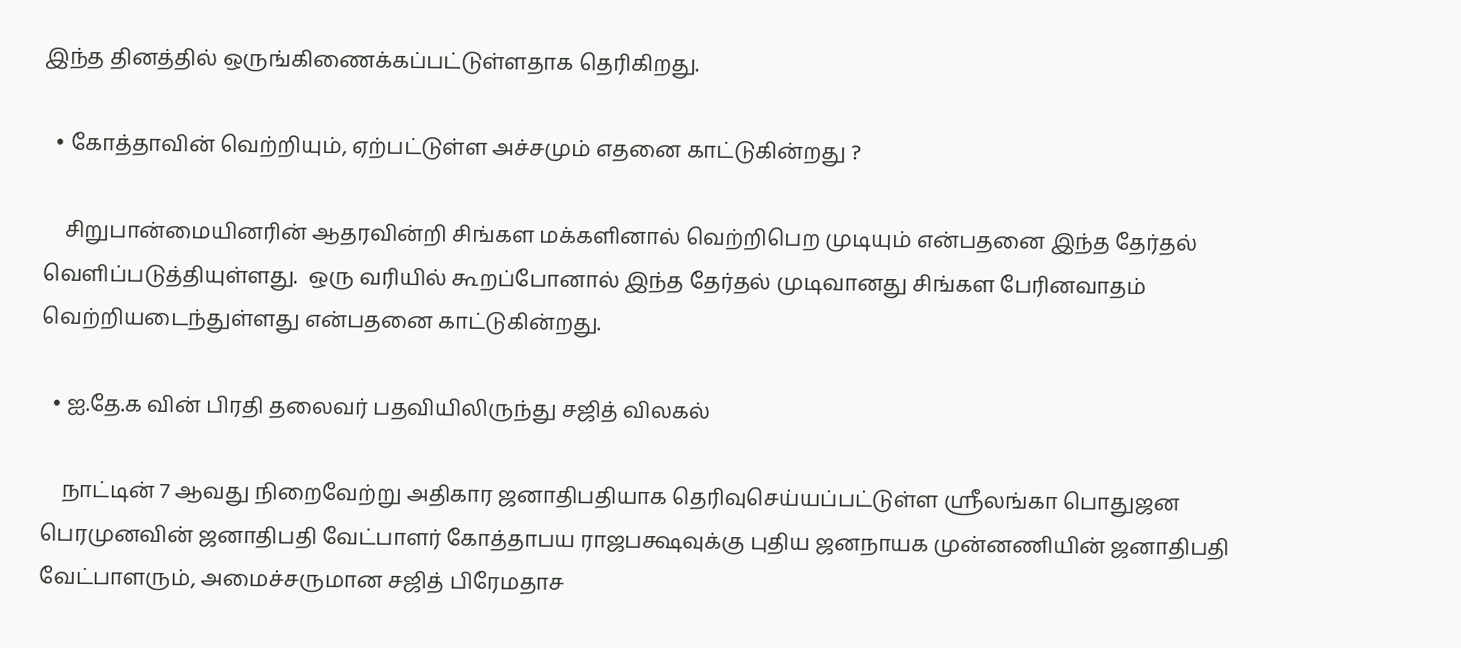இந்த தினத்தில் ஒருங்கிணைக்கப்பட்டுள்ளதாக தெரிகிறது.

  • கோத்தாவின் வெற்றியும், ஏற்பட்டுள்ள அச்சமும் எதனை காட்டுகின்றது ?

    சிறுபான்மையினரின் ஆதரவின்றி சிங்கள மக்களினால் வெற்றிபெற முடியும் என்பதனை இந்த தேர்தல் வெளிப்படுத்தியுள்ளது.  ஒரு வரியில் கூறப்போனால் இந்த தேர்தல் முடிவானது சிங்கள பேரினவாதம் வெற்றியடைந்துள்ளது என்பதனை காட்டுகின்றது.

  • ஐ.தே.க வின் பிரதி தலைவர் பதவியிலிருந்து சஜித் விலகல்

    நாட்டின் 7 ஆவது நிறைவேற்று அதிகார ஜனாதிபதியாக தெரிவுசெய்யப்பட்டுள்ள ஸ்ரீலங்கா பொதுஜன பெரமுனவின் ஜனாதிபதி வேட்பாளர் கோத்தாபய ராஜபக்ஷவுக்கு புதிய ஜனநாயக முன்னணியின் ஜனாதிபதி வேட்பாளரும், அமைச்சருமான சஜித் பிரேமதாச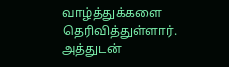வாழ்த்துக்களை தெரிவித்துள்ளார். அத்துடன்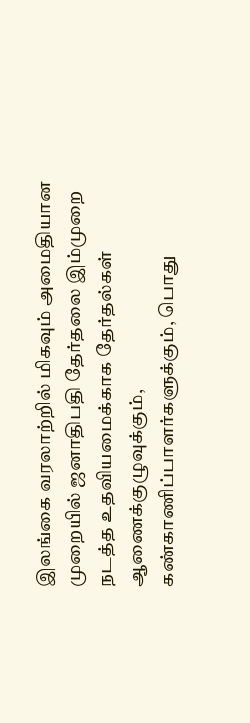இலங்கை வரலாற்றில் மிகவும் அமைதியான முறையில் ஜனாதிபதி தேர்தலை இம்முறை நடத்த உதவியமைக்காக தேர்தல்கள் ஆணைக்குழுவுக்கும், கண்காணிப்பாளர்களுக்கும், பொது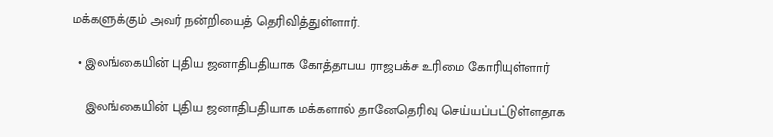மக்களுக்கும் அவர் நன்றியைத் தெரிவித்துள்ளார்.

  • இலங்கையின் புதிய ஜனாதிபதியாக கோத்தாபய ராஜபக்ச உரிமை கோரியுள்ளார்

    இலங்கையின் புதிய ஜனாதிபதியாக மக்களால் தானேதெரிவு செய்யப்பட்டுள்ளதாக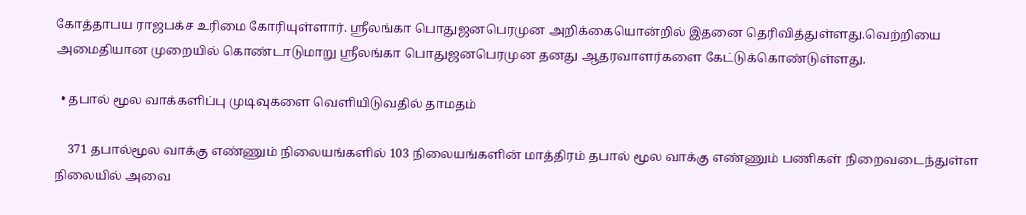கோத்தாபய ராஜபக்ச உரிமை கோரியுள்ளார். ஸ்ரீலங்கா பொதுஜனபெரமுன அறிக்கையொன்றில் இதனை தெரிவித்துள்ளது.வெற்றியை அமைதியான முறையில் கொண்டாடுமாறு ஸ்ரீலங்கா பொதுஜனபெரமுன தனது ஆதரவாளர்களை கேட்டுக்கொண்டுள்ளது.

  • தபால் மூல வாக்களிப்பு முடிவுகளை வெளியிடுவதில் தாமதம்

    371 தபால்மூல வாக்கு எண்ணும் நிலையங்களில் 103 நிலையங்களின் மாத்திரம் தபால் மூல வாக்கு எண்ணும் பணிகள் நிறைவடைந்துள்ள நிலையில் அவை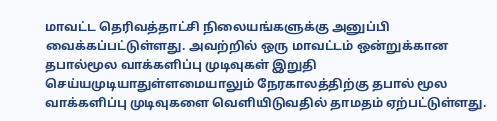மாவட்ட தெரிவத்தாட்சி நிலையங்களுக்கு அனுப்பி வைக்கப்பட்டுள்ளது. அவற்றில் ஒரு மாவட்டம் ஒன்றுக்கான தபால்மூல வாக்களிப்பு முடிவுகள் இறுதி செய்யமுடியாதுள்ளமையாலும் நேரகாலத்திற்கு தபால் மூல வாக்களிப்பு முடிவுகளை வெளியிடுவதில் தாமதம் ஏற்பட்டுள்ளது.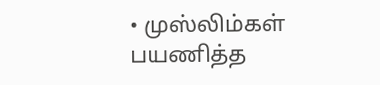• முஸ்லிம்கள் பயணித்த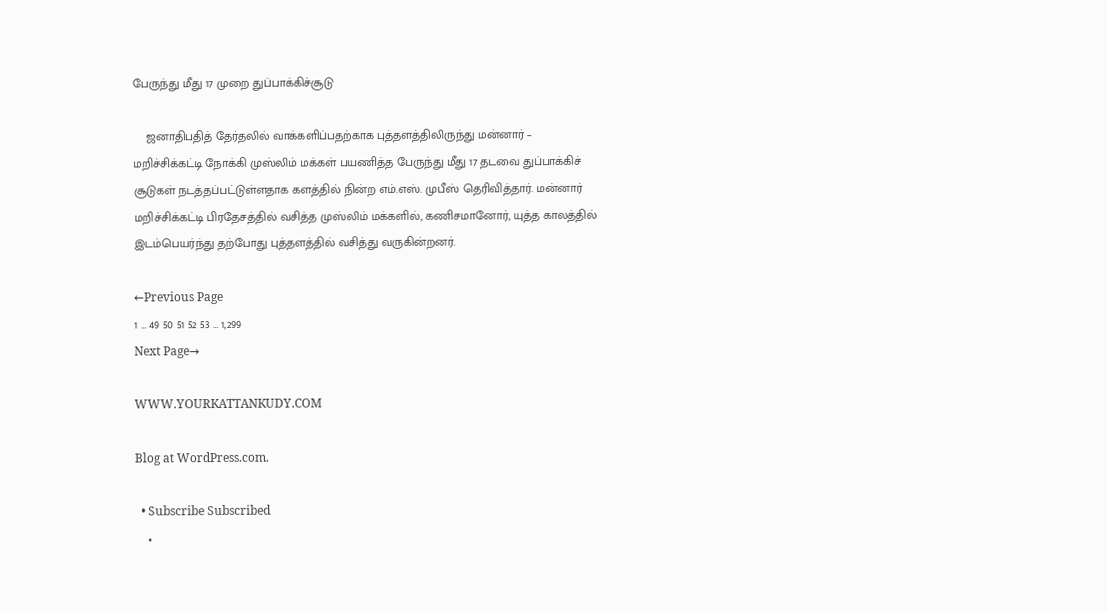பேருந்து மீது 17 முறை துப்பாக்கிச்சூடு

    ஜனாதிபதித் தேர்தலில் வாக்களிப்பதற்காக புத்தளத்திலிருந்து மன்னார் – மறிச்சிக்கட்டி நோக்கி முஸ்லிம் மக்கள் பயணித்த பேருந்து மீது 17 தடவை துப்பாக்கிச் சூடுகள் நடத்தப்பட்டுள்ளதாக களத்தில் நின்ற எம்.எஸ். முபீஸ் தெரிவித்தார். மன்னார் மறிச்சிக்கட்டி பிரதேசத்தில் வசித்த முஸ்லிம் மக்களில், கணிசமானோர், யுத்த காலத்தில் இடம்பெயர்ந்து தற்போது புத்தளத்தில் வசித்து வருகின்றனர்.

←Previous Page
1 … 49 50 51 52 53 … 1,299
Next Page→

WWW.YOURKATTANKUDY.COM

Blog at WordPress.com.

  • Subscribe Subscribed
    •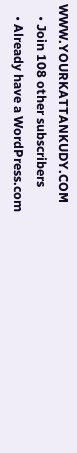WWW.YOURKATTANKUDY.COM
    • Join 108 other subscribers
    • Already have a WordPress.com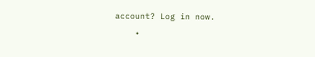account? Log in now.
    •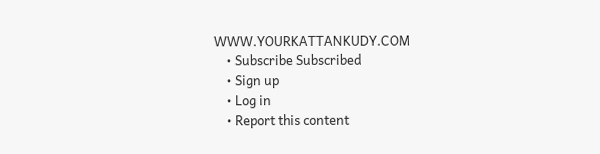WWW.YOURKATTANKUDY.COM
    • Subscribe Subscribed
    • Sign up
    • Log in
    • Report this content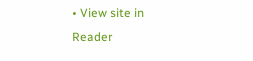• View site in Reader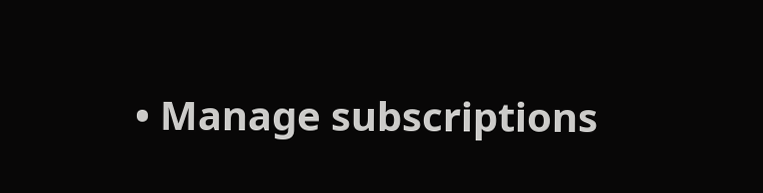• Manage subscriptions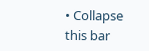• Collapse this bar